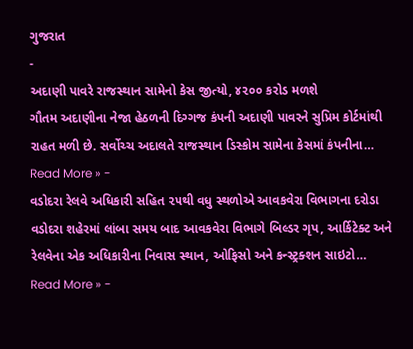ગુજરાત
-
અદાણી પાવરે રાજસ્થાન સામેનો કેસ જીત્યો, ૪૨૦૦ કરોડ મળશે
ગૌતમ અદાણીના નેજા હેઠળની દિગ્ગજ કંપની અદાણી પાવરને સુપ્રિમ કોર્ટમાંથી રાહત મળી છે. સર્વોચ્ચ અદાલતે રાજસ્થાન ડિસ્કોમ સામેના કેસમાં કંપનીના…
Read More » -
વડોદરા રેલવે અધિકારી સહિત ૨૫થી વધુ સ્થળોએ આવકવેરા વિભાગના દરોડા
વડોદરા શહેરમાં લાંબા સમય બાદ આવકવેરા વિભાગે બિલ્ડર ગૃપ, આર્કિટેક્ટ અને રેલવેના એક અધિકારીના નિવાસ સ્થાન, ઓફિસો અને કન્સ્ટ્રક્શન સાઇટો…
Read More » -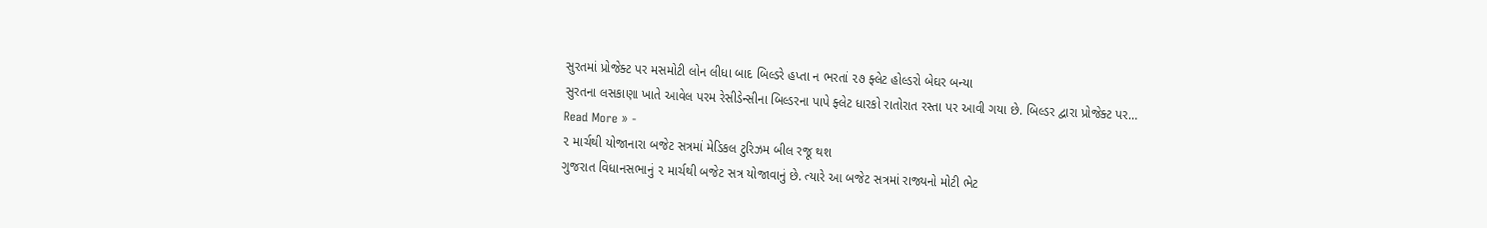સુરતમાં પ્રોજેક્ટ પર મસમોટી લોન લીધા બાદ બિલ્ડરે હપ્તા ન ભરતાં ૨૭ ફ્લેટ હોલ્ડરો બેઘર બન્યા
સુરતના લસકાણા ખાતે આવેલ પરમ રેસીડેન્સીના બિલ્ડરના પાપે ફ્લેટ ધારકો રાતોરાત રસ્તા પર આવી ગયા છે. બિલ્ડર દ્વારા પ્રોજેક્ટ પર…
Read More » -
૨ માર્ચથી યોજાનારા બજેટ સત્રમાં મેડિકલ ટુરિઝમ બીલ રજૂ થશ
ગુજરાત વિધાનસભાનું ૨ માર્ચથી બજેટ સત્ર યોજાવાનું છે. ત્યારે આ બજેટ સત્રમાં રાજ્યનો મોટી ભેટ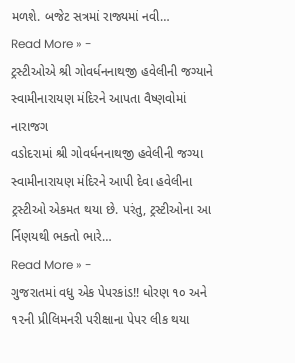મળશે. બજેટ સત્રમાં રાજ્યમાં નવી…
Read More » -
ટ્રસ્ટીઓએ શ્રી ગોવર્ધનનાથજી હવેલીની જગ્યાને સ્વામીનારાયણ મંદિરને આપતા વૈષ્ણવોમાં નારાજગ
વડોદરામાં શ્રી ગોવર્ધનનાથજી હવેલીની જગ્યા સ્વામીનારાયણ મંદિરને આપી દેવા હવેલીના ટ્રસ્ટીઓ એકમત થયા છે. પરંતુ, ટ્રસ્ટીઓના આ ર્નિણયથી ભક્તો ભારે…
Read More » -
ગુજરાતમાં વધુ એક પેપરકાંડ!! ધોરણ ૧૦ અને ૧૨ની પ્રીલિમનરી પરીક્ષાના પેપર લીક થયા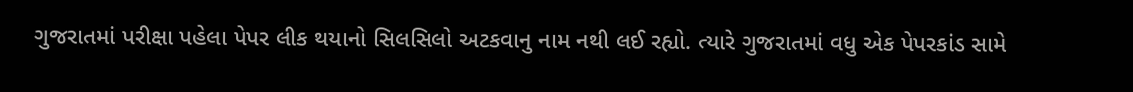ગુજરાતમાં પરીક્ષા પહેલા પેપર લીક થયાનો સિલસિલો અટકવાનુ નામ નથી લઈ રહ્યો. ત્યારે ગુજરાતમાં વધુ એક પેપરકાંડ સામે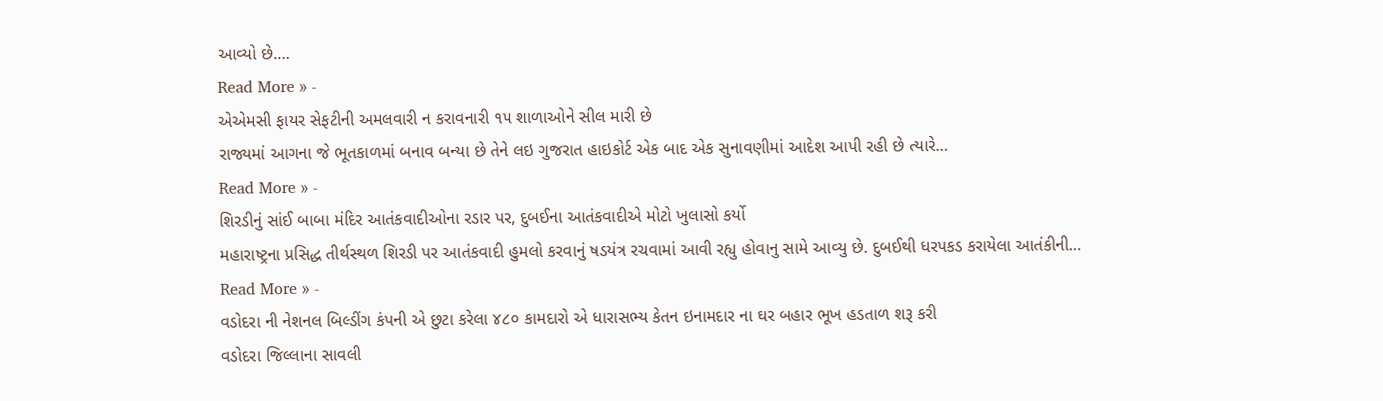આવ્યો છે.…
Read More » -
એએમસી ફાયર સેફટીની અમલવારી ન કરાવનારી ૧૫ શાળાઓને સીલ મારી છે
રાજ્યમાં આગના જે ભૂતકાળમાં બનાવ બન્યા છે તેને લઇ ગુજરાત હાઇકોર્ટ એક બાદ એક સુનાવણીમાં આદેશ આપી રહી છે ત્યારે…
Read More » -
શિરડીનું સાંઈ બાબા મંદિર આતંકવાદીઓના રડાર પર, દુબઈના આતંકવાદીએ મોટો ખુલાસો કર્યો
મહારાષ્ટ્રના પ્રસિદ્ધ તીર્થસ્થળ શિરડી પર આતંકવાદી હુમલો કરવાનું ષડયંત્ર રચવામાં આવી રહ્યુ હોવાનુ સામે આવ્યુ છે. દુબઈથી ધરપકડ કરાયેલા આતંકીની…
Read More » -
વડોદરા ની નેશનલ બિલ્ડીંગ કંપની એ છુટા કરેલા ૪૮૦ કામદારો એ ધારાસભ્ય કેતન ઇનામદાર ના ઘર બહાર ભૂખ હડતાળ શરૂ કરી
વડોદરા જિલ્લાના સાવલી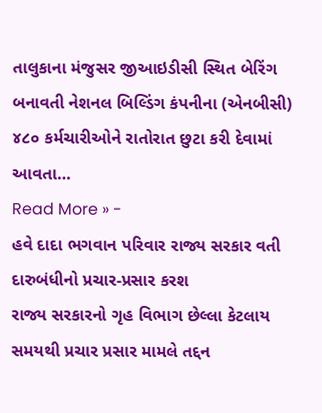તાલુકાના મંજુસર જીઆઇડીસી સ્થિત બેરિંગ બનાવતી નેશનલ બિલ્ડિંગ કંપનીના (એનબીસી) ૪૮૦ કર્મચારીઓને રાતોરાત છુટા કરી દેવામાં આવતા…
Read More » -
હવે દાદા ભગવાન પરિવાર રાજ્ય સરકાર વતી દારુબંધીનો પ્રચાર-પ્રસાર કરશ
રાજ્ય સરકારનો ગૃહ વિભાગ છેલ્લા કેટલાય સમયથી પ્રચાર પ્રસાર મામલે તદ્દન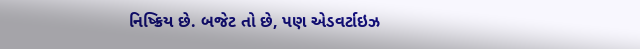નિષ્ક્રિય છે. બજેટ તો છે, પણ એડવર્ટાઇઝ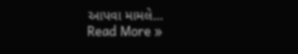આપવા મામલે…
Read More »